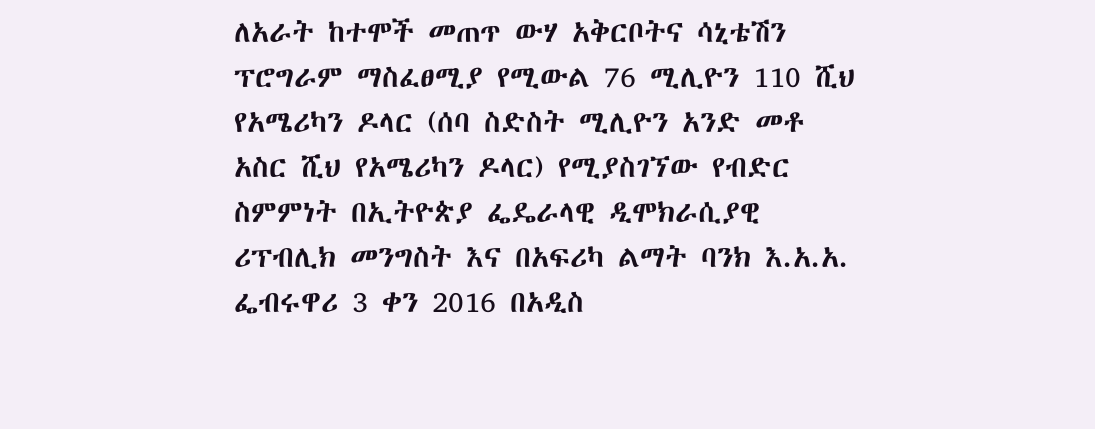ለአራት ከተሞች መጠጥ ውሃ አቅርቦትና ሳኒቴሽን ፕሮግራም ማስፈፀሚያ የሚውል 76 ሚሊዮን 110 ሺህ የአሜሪካን ዶላር (ሰባ ስድስት ሚሊዮን አንድ መቶ አስር ሺህ የአሜሪካን ዶላር) የሚያስገኘው የብድር ስምምነት በኢትዮጵያ ፌዴራላዊ ዲሞክራሲያዊ ሪፕብሊክ መንግስት እና በአፍሪካ ልማት ባንክ እ.አ.አ. ፌብሩዋሪ 3 ቀን 2016 በአዲስ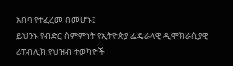አበባ የተፈረመ በመሆኑ፤
ይህንኑ የብድር ስምምነት የኢትዮጵያ ፌዴራላዊ ዲሞክራሲያዊ ሪፐብሊክ የህዝብ ተወካዮች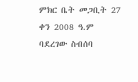ምክር ቤት መጋቢት 27 ቀን 2008 ዓ.ም ባደረገው ስብሰባ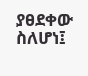ያፀደቀው ስለሆነ፤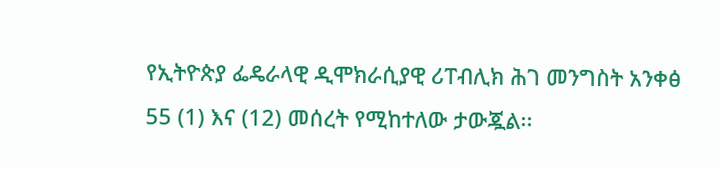የኢትዮጵያ ፌዴራላዊ ዲሞክራሲያዊ ሪፐብሊክ ሕገ መንግስት አንቀፅ 55 (1) እና (12) መሰረት የሚከተለው ታውጇል፡፡